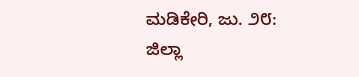ಮಡಿಕೇರಿ, ಜು. ೨೮: ಜಿಲ್ಲಾ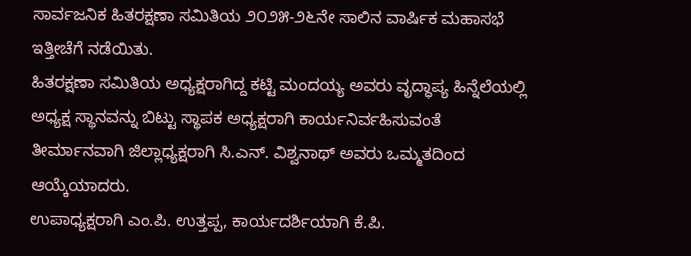ಸಾರ್ವಜನಿಕ ಹಿತರಕ್ಷಣಾ ಸಮಿತಿಯ ೨೦೨೫-೨೬ನೇ ಸಾಲಿನ ವಾರ್ಷಿಕ ಮಹಾಸಭೆ ಇತ್ತೀಚೆಗೆ ನಡೆಯಿತು.
ಹಿತರಕ್ಷಣಾ ಸಮಿತಿಯ ಅಧ್ಯಕ್ಷರಾಗಿದ್ದ ಕಟ್ಟಿ ಮಂದಯ್ಯ ಅವರು ವೃದ್ಧಾಪ್ಯ ಹಿನ್ನೆಲೆಯಲ್ಲಿ ಅಧ್ಯಕ್ಷ ಸ್ಥಾನವನ್ನು ಬಿಟ್ಟು ಸ್ಥಾಪಕ ಅಧ್ಯಕ್ಷರಾಗಿ ಕಾರ್ಯನಿರ್ವಹಿಸುವಂತೆ ತೀರ್ಮಾನವಾಗಿ ಜಿಲ್ಲಾಧ್ಯಕ್ಷರಾಗಿ ಸಿ.ಎನ್. ವಿಶ್ವನಾಥ್ ಅವರು ಒಮ್ಮತದಿಂದ ಆಯ್ಕೆಯಾದರು.
ಉಪಾಧ್ಯಕ್ಷರಾಗಿ ಎಂ.ಪಿ. ಉತ್ತಪ್ಪ, ಕಾರ್ಯದರ್ಶಿಯಾಗಿ ಕೆ.ಪಿ.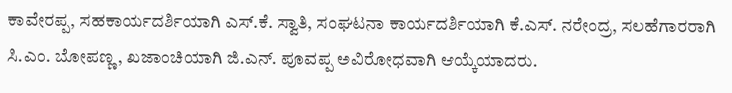ಕಾವೇರಪ್ಪ, ಸಹಕಾರ್ಯದರ್ಶಿಯಾಗಿ ಎಸ್.ಕೆ. ಸ್ವಾತಿ, ಸಂಘಟನಾ ಕಾರ್ಯದರ್ಶಿಯಾಗಿ ಕೆ.ಎಸ್. ನರೇಂದ್ರ, ಸಲಹೆಗಾರರಾಗಿ ಸಿ.ಎಂ. ಬೋಪಣ್ಣ, ಖಜಾಂಚಿಯಾಗಿ ಜಿ.ಎನ್. ಪೂವಪ್ಪ ಅವಿರೋಧವಾಗಿ ಆಯ್ಕೆಯಾದರು.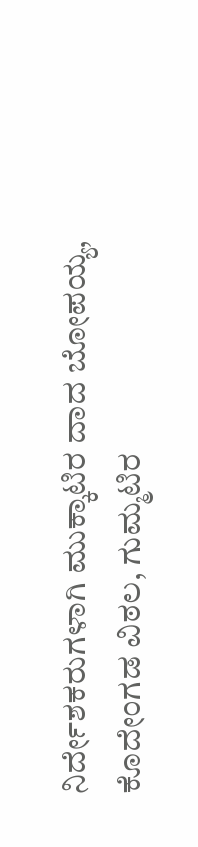ನಿರ್ದೇಶಕರುಗಳಾಗಿ ಮುಕ್ಕಾಟಿರ ದಾದ ಬೋಪಯ್ಯ, ಕೊದೇಂಗಡ ವಿಠಲ, ಗುಮ್ಮಟಿರ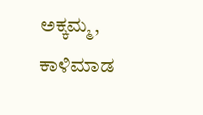ಅಕ್ಕಮ್ಮ, ಕಾಳಿಮಾಡ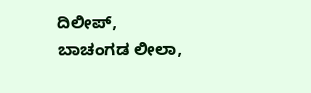ದಿಲೀಪ್, ಬಾಚಂಗಡ ಲೀಲಾ,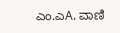ಎಂ.ಎA. ವಾಣಿ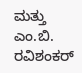ಮತ್ತು ಎಂ.ಬಿ. ರವಿಶಂಕರ್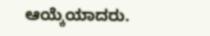ಆಯ್ಕೆಯಾದರು.